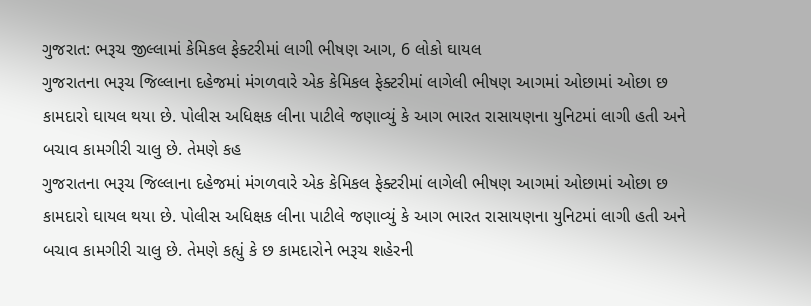ગુજરાત: ભરૂચ જીલ્લામાં કેમિકલ ફેક્ટરીમાં લાગી ભીષણ આગ, 6 લોકો ઘાયલ
ગુજરાતના ભરૂચ જિલ્લાના દહેજમાં મંગળવારે એક કેમિકલ ફેક્ટરીમાં લાગેલી ભીષણ આગમાં ઓછામાં ઓછા છ કામદારો ઘાયલ થયા છે. પોલીસ અધિક્ષક લીના પાટીલે જણાવ્યું કે આગ ભારત રાસાયણના યુનિટમાં લાગી હતી અને બચાવ કામગીરી ચાલુ છે. તેમણે કહ
ગુજરાતના ભરૂચ જિલ્લાના દહેજમાં મંગળવારે એક કેમિકલ ફેક્ટરીમાં લાગેલી ભીષણ આગમાં ઓછામાં ઓછા છ કામદારો ઘાયલ થયા છે. પોલીસ અધિક્ષક લીના પાટીલે જણાવ્યું કે આગ ભારત રાસાયણના યુનિટમાં લાગી હતી અને બચાવ કામગીરી ચાલુ છે. તેમણે કહ્યું કે છ કામદારોને ભરૂચ શહેરની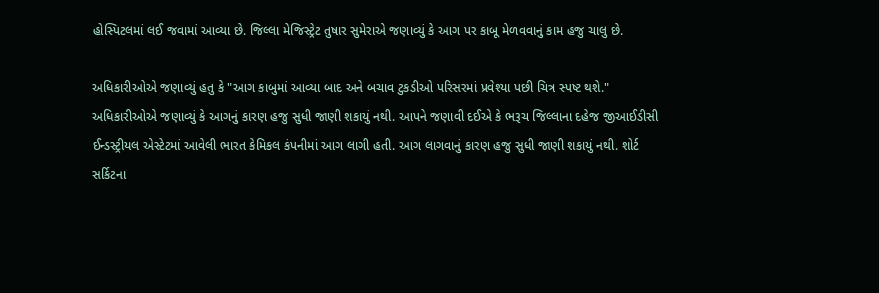હોસ્પિટલમાં લઈ જવામાં આવ્યા છે. જિલ્લા મેજિસ્ટ્રેટ તુષાર સુમેરાએ જણાવ્યું કે આગ પર કાબૂ મેળવવાનું કામ હજુ ચાલુ છે.

અધિકારીઓએ જણાવ્યું હતુ કે "આગ કાબુમાં આવ્યા બાદ અને બચાવ ટુકડીઓ પરિસરમાં પ્રવેશ્યા પછી ચિત્ર સ્પષ્ટ થશે." અધિકારીઓએ જણાવ્યું કે આગનું કારણ હજુ સુધી જાણી શકાયું નથી. આપને જણાવી દઈએ કે ભરૂચ જિલ્લાના દહેજ જીઆઈડીસી ઈન્ડસ્ટ્રીયલ એસ્ટેટમાં આવેલી ભારત કેમિકલ કંપનીમાં આગ લાગી હતી. આગ લાગવાનું કારણ હજુ સુધી જાણી શકાયું નથી. શોર્ટ સર્કિટના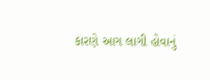કારણે આગ લાગી હોવાનું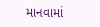માનવામાં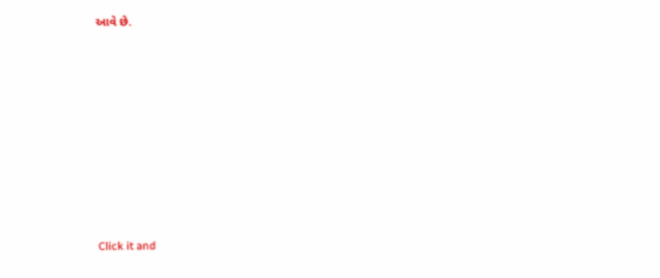આવે છે.












Click it and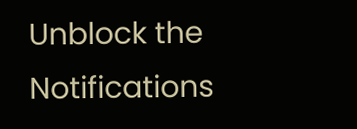Unblock the Notifications